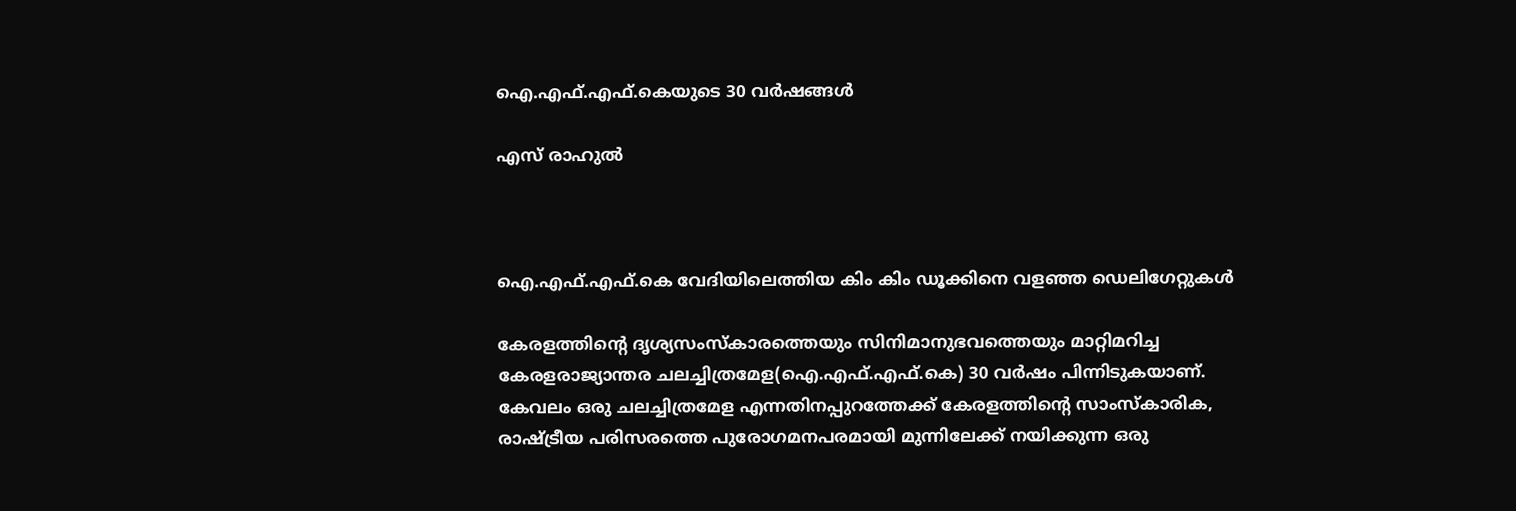ഐ.എഫ്.എഫ്.കെയുടെ 30 വർഷങ്ങൾ

എസ് രാഹുൽ



ഐ.എഫ്.എഫ്.കെ വേദിയിലെത്തിയ കിം കിം ഡൂക്കിനെ വളഞ്ഞ ഡെലിഗേറ്റുകൾ

കേരളത്തിൻ്റെ ദൃശ്യസംസ്കാരത്തെയും സിനിമാനുഭവത്തെയും മാറ്റിമറിച്ച കേരളരാജ്യാന്തര ചലച്ചിത്രമേള(ഐ.എഫ്.എഫ്.കെ) 30 വർഷം പിന്നിടുകയാണ്. കേവലം ഒരു ചലച്ചിത്രമേള എന്നതിനപ്പുറത്തേക്ക് കേരളത്തിൻ്റെ സാംസ്കാരിക, രാഷ്ട്രീയ പരിസരത്തെ പുരോഗമനപരമായി മുന്നിലേക്ക് നയിക്കുന്ന ഒരു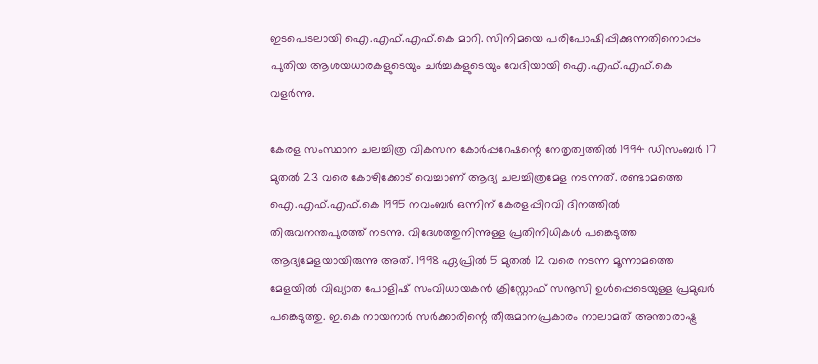ഇടപെടലായി ഐ.എഫ്.എഫ്.കെ മാറി. സിനിമയെ പരിപോഷിപ്പിക്കുന്നതിനൊപ്പം പുതിയ ആശയധാരകളുടെയും ചർച്ചകളുടെയും വേദിയായി ഐ.എഫ്.എഫ്.കെ വളർന്നു.

കേരള സംസ്ഥാന ചലച്ചിത്ര വികസന കോര്‍പ്പറേഷന്റെ നേതൃത്വത്തില്‍ 1994 ഡിസംബര്‍ 17 മുതല്‍ 23 വരെ കോഴിക്കോട് വെച്ചാണ് ആദ്യ ചലച്ചിത്രമേള നടന്നത്. രണ്ടാമത്തെ ഐ.എഫ്.എഫ്.കെ 1995 നവംബര്‍ ഒന്നിന് കേരളപ്പിറവി ദിനത്തില്‍ തിരുവനന്തപുരത്ത് നടന്നു. വിദേശത്തുനിന്നുള്ള പ്രതിനിധികള്‍ പങ്കെടുത്ത ആദ്യമേളയായിരുന്നു അത്. 1998 ഏപ്രില്‍ 5 മുതല്‍ 12 വരെ നടന്ന മൂന്നാമത്തെ മേളയില്‍ വിഖ്യാത പോളിഷ് സംവിധായകന്‍ ക്രിസ്റ്റോഫ് സനൂസി ഉള്‍പ്പെടെയുള്ള പ്രമുഖര്‍ പങ്കെടുത്തു. ഇ.കെ നായനാര്‍ സര്‍ക്കാരിന്റെ തീരുമാനപ്രകാരം നാലാമത് അന്താരാഷ്ട്ര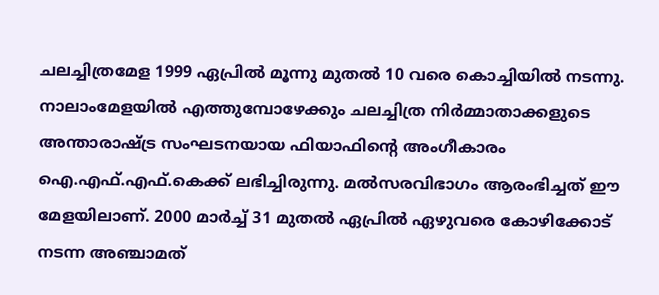ചലച്ചിത്രമേള 1999 ഏപ്രില്‍ മൂന്നു മുതല്‍ 10 വരെ കൊച്ചിയില്‍ നടന്നു. നാലാംമേളയില്‍ എത്തുമ്പോഴേക്കും ചലച്ചിത്ര നിര്‍മ്മാതാക്കളുടെ അന്താരാഷ്ട്ര സംഘടനയായ ഫിയാഫിന്റെ അംഗീകാരം ഐ.എഫ്.എഫ്.കെക്ക് ലഭിച്ചിരുന്നു. മല്‍സരവിഭാഗം ആരംഭിച്ചത് ഈ മേളയിലാണ്. 2000 മാര്‍ച്ച് 31 മുതല്‍ ഏപ്രില്‍ ഏഴുവരെ കോഴിക്കോട് നടന്ന അഞ്ചാമത്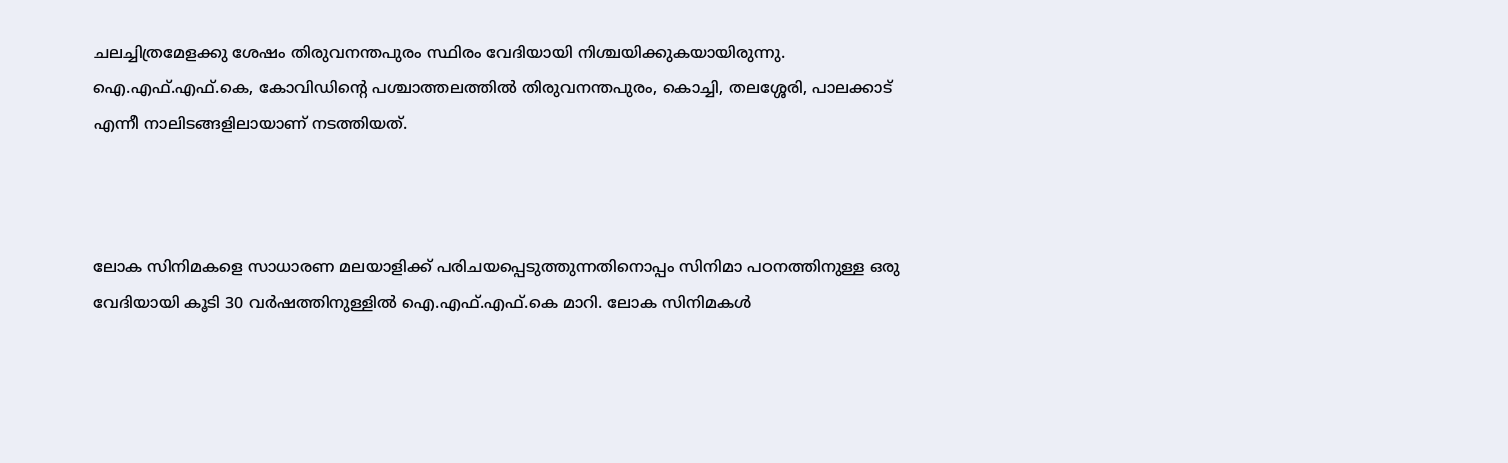ചലച്ചിത്രമേളക്കു ശേഷം തിരുവനന്തപുരം സ്ഥിരം വേദിയായി നിശ്ചയിക്കുകയായിരുന്നു. ഐ.എഫ്.എഫ്.കെ, കോവിഡിന്റെ പശ്ചാത്തലത്തില്‍ തിരുവനന്തപുരം, കൊച്ചി, തലശ്ശേരി, പാലക്കാട് എന്നീ നാലിടങ്ങളിലായാണ് നടത്തിയത്.



ലോക സിനിമകളെ സാധാരണ മലയാളിക്ക് പരിചയപ്പെടുത്തുന്നതിനൊപ്പം സിനിമാ പഠനത്തിനുള്ള ഒരു വേദിയായി കൂടി 30 വർഷത്തിനുള്ളിൽ ഐ.എഫ്.എഫ്.കെ മാറി. ലോക സിനിമകൾ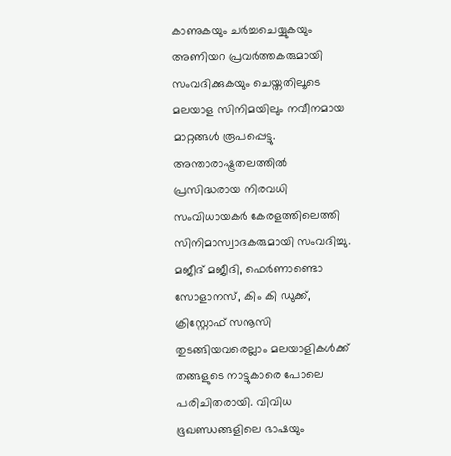കാണുകയും ചർച്ചചെയ്യുകയും അണിയറ പ്രവർത്തകരുമായി സംവദിക്കുകയും ചെയ്തതിലൂടെ മലയാള സിനിമയിലും നവീനമായ മാറ്റങ്ങൾ രൂപപ്പെട്ടു. അന്താരാഷ്ട്രതലത്തിൽ പ്രസിദ്ധരായ നിരവധി സംവിധായകർ കേരളത്തിലെത്തി സിനിമാസ്വാദകരുമായി സംവദിച്ചു. മജീദ് മജീദി, ഫെർണാണ്ടൊ സോളാനസ്, കിം കി ഡുക്ക്, ക്രിസ്റ്റോഫ് സനൂസി തുടങ്ങിയവരെല്ലാം മലയാളികൾക്ക് തങ്ങളുടെ നാട്ടുകാരെ പോലെ പരിചിതരായി. വിവിധ ഭൂഖണ്ഡങ്ങളിലെ ഭാഷയും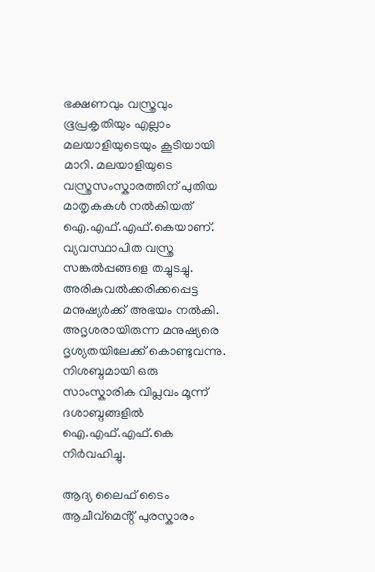ഭക്ഷണവും വസ്ത്രവും ഭൂപ്രകൃതിയും എല്ലാം മലയാളിയുടെയും കൂടിയായി മാറി. മലയാളിയുടെ വസ്ത്രസംസ്കാരത്തിന് പുതിയ മാതൃകകൾ നൽകിയത് ഐ.എഫ്.എഫ്.കെയാണ്. വ്യവസ്ഥാപിത വസ്ത്ര സങ്കൽപ്പങ്ങളെ തച്ചുടച്ചു. അരികുവൽക്കരിക്കപ്പെട്ട മനുഷ്യർക്ക് അഭയം നൽകി. അദൃശരായിരുന്ന മനുഷ്യരെ ദൃശ്യതയിലേക്ക് കൊണ്ടുവന്നു. നിശബ്ദമായി ഒരു സാംസ്കാരിക വിപ്ലവം മൂന്ന് ദശാബ്ദങ്ങളിൽ ഐ.എഫ്.എഫ്.കെ നിർവഹിച്ചു.

ആദ്യ ലൈഫ് ടൈം ആചീവ്മെൻ്റ് പുരസ്കാരം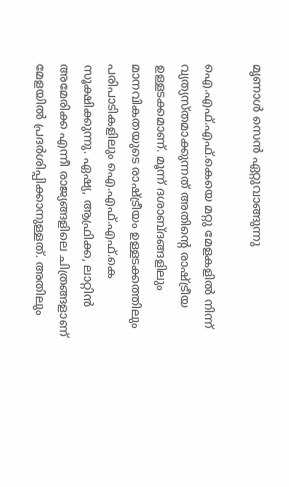മൃണാൾ സെൻ ഏറ്റുവാങ്ങുന്നു

ഐ.എഫ്.എഫ്.കെയെ മറ്റു മേളകളിൽ നിന്ന് വ്യത്യസ്തമാക്കുന്നത് അതിൻ്റെ രാഷ്ട്രീയ ഉള്ളടക്കമാണ്. മൂന്ന് ദശാബ്ദങ്ങളിലും മാനവികതയുടെ രാഷ്ട്രീയം ഉള്ളടക്കത്തിലും പരിപാടികളിലും ഐ.എഫ്.എഫ്.കെ സൂക്ഷിക്കുന്നു. ഏഷ്യ, ആഫ്രിക്ക, ലാറ്റിന്‍ അമേരിക്ക എന്നീ രാജ്യങ്ങളിലെ ചിത്രങ്ങളാണ് മേളയിൽ പ്രദർശിപ്പിക്കാനുള്ളത്. അതിലും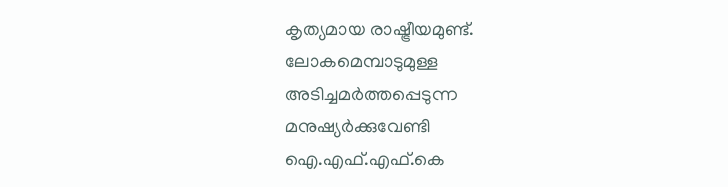കൃത്യമായ രാഷ്ട്രീയമുണ്ട്. ലോകമെമ്പാടുമുള്ള അടിച്ചമർത്തപ്പെടുന്ന മനുഷ്യർക്കുവേണ്ടി ഐ.എഫ്.എഫ്.കെ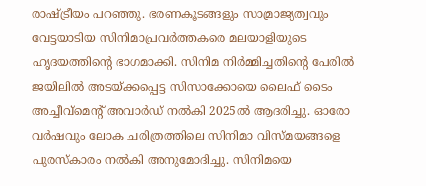രാഷ്ട്രീയം പറഞ്ഞു. ഭരണകൂടങ്ങളും സാമ്രാജ്യത്വവും വേട്ടയാടിയ സിനിമാപ്രവർത്തകരെ മലയാളിയുടെ ഹൃദയത്തിൻ്റെ ഭാഗമാക്കി. സിനിമ നിർമ്മിച്ചതിന്റെ പേരിൽ ജയിലിൽ അടയ്ക്കപ്പെട്ട സിസാക്കോയെ ലൈഫ് ടൈം അച്ചീവ്മെൻ്റ് അവാർഡ് നൽകി 2025ൽ ആദരിച്ചു. ഓരോ വർഷവും ലോക ചരിത്രത്തിലെ സിനിമാ വിസ്മയങ്ങളെ പുരസ്കാരം നൽകി അനുമോദിച്ചു. സിനിമയെ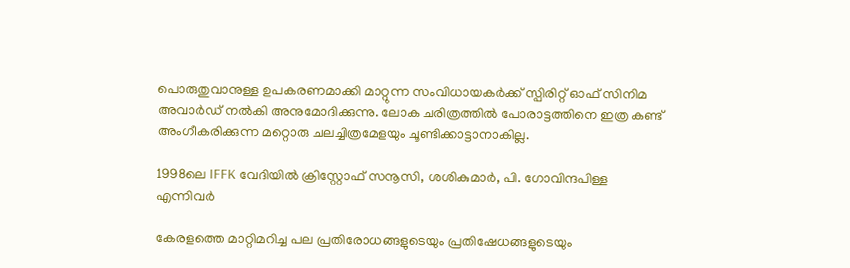പൊരുതുവാനുള്ള ഉപകരണമാക്കി മാറ്റുന്ന സംവിധായകർക്ക് സ്പിരിറ്റ് ഓഫ് സിനിമ അവാർഡ് നൽകി അനുമോദിക്കുന്നു. ലോക ചരിത്രത്തിൽ പോരാട്ടത്തിനെ ഇത്ര കണ്ട് അംഗീകരിക്കുന്ന മറ്റൊരു ചലച്ചിത്രമേളയും ചൂണ്ടിക്കാട്ടാനാകില്ല.

1998ലെ IFFK വേദിയിൽ ക്രിസ്റ്റോഫ് സനൂസി, ശശികുമാർ, പി. ഗോവിന്ദപിള്ള എന്നിവർ

കേരളത്തെ മാറ്റിമറിച്ച പല പ്രതിരോധങ്ങളുടെയും പ്രതിഷേധങ്ങളുടെയും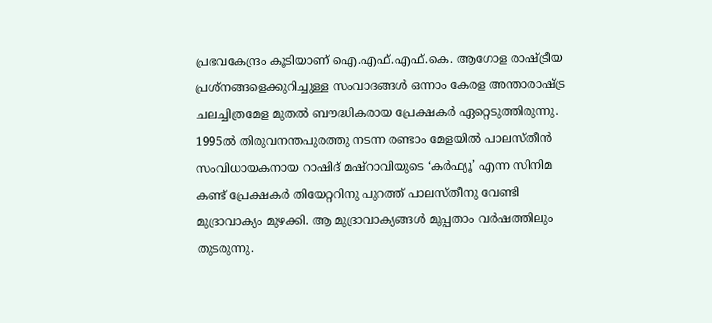പ്രഭവകേന്ദ്രം കൂടിയാണ് ഐ.എഫ്.എഫ്.കെ. ആഗോള രാഷ്ട്രീയ പ്രശ്നങ്ങളെക്കുറിച്ചുള്ള സംവാദങ്ങൾ ഒന്നാം കേരള അന്താരാഷ്ട്ര ചലച്ചിത്രമേള മുതൽ ബൗദ്ധികരായ പ്രേക്ഷകർ ഏറ്റെടുത്തിരുന്നു. 1995ൽ തിരുവനന്തപുരത്തു നടന്ന രണ്ടാം മേളയിൽ പാലസ്തീൻ സംവിധായകനായ റാഷിദ് മഷ്റാവിയുടെ ‘കർഫ്യൂ’ എന്ന സിനിമ കണ്ട് പ്രേക്ഷകർ തിയേറ്ററിനു പുറത്ത് പാലസ്തീനു വേണ്ടി മുദ്രാവാക്യം മുഴക്കി. ആ മുദ്രാവാക്യങ്ങൾ മുപ്പതാം വർഷത്തിലും തുടരുന്നു.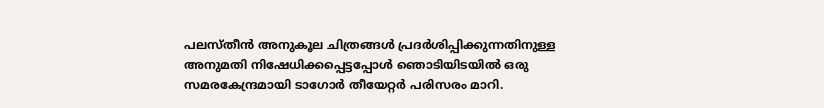പലസ്തീൻ അനുകൂല ചിത്രങ്ങൾ പ്രദർശിപ്പിക്കുന്നതിനുള്ള അനുമതി നിഷേധിക്കപ്പെട്ടപ്പോൾ ഞൊടിയിടയിൽ ഒരു സമരകേന്ദ്രമായി ടാഗോർ തീയേറ്റർ പരിസരം മാറി.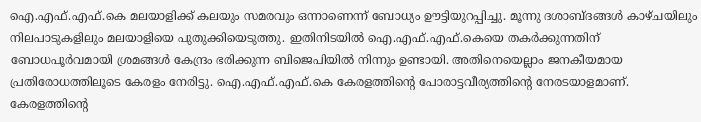ഐ.എഫ്.എഫ്.കെ മലയാളിക്ക് കലയും സമരവും ഒന്നാണെന്ന് ബോധ്യം ഊട്ടിയുറപ്പിച്ചു. മൂന്നു ദശാബ്ദങ്ങൾ കാഴ്ചയിലും നിലപാടുകളിലും മലയാളിയെ പുതുക്കിയെടുത്തു. ഇതിനിടയിൽ ഐ.എഫ്.എഫ്.കെയെ തകർക്കുന്നതിന് ബോധപൂർവമായി ശ്രമങ്ങൾ കേന്ദ്രം ഭരിക്കുന്ന ബിജെപിയിൽ നിന്നും ഉണ്ടായി. അതിനെയെല്ലാം ജനകീയമായ പ്രതിരോധത്തിലൂടെ കേരളം നേരിട്ടു. ഐ.എഫ്.എഫ്.കെ കേരളത്തിൻ്റെ പോരാട്ടവീര്യത്തിന്റെ നേരടയാളമാണ്. കേരളത്തിൻ്റെ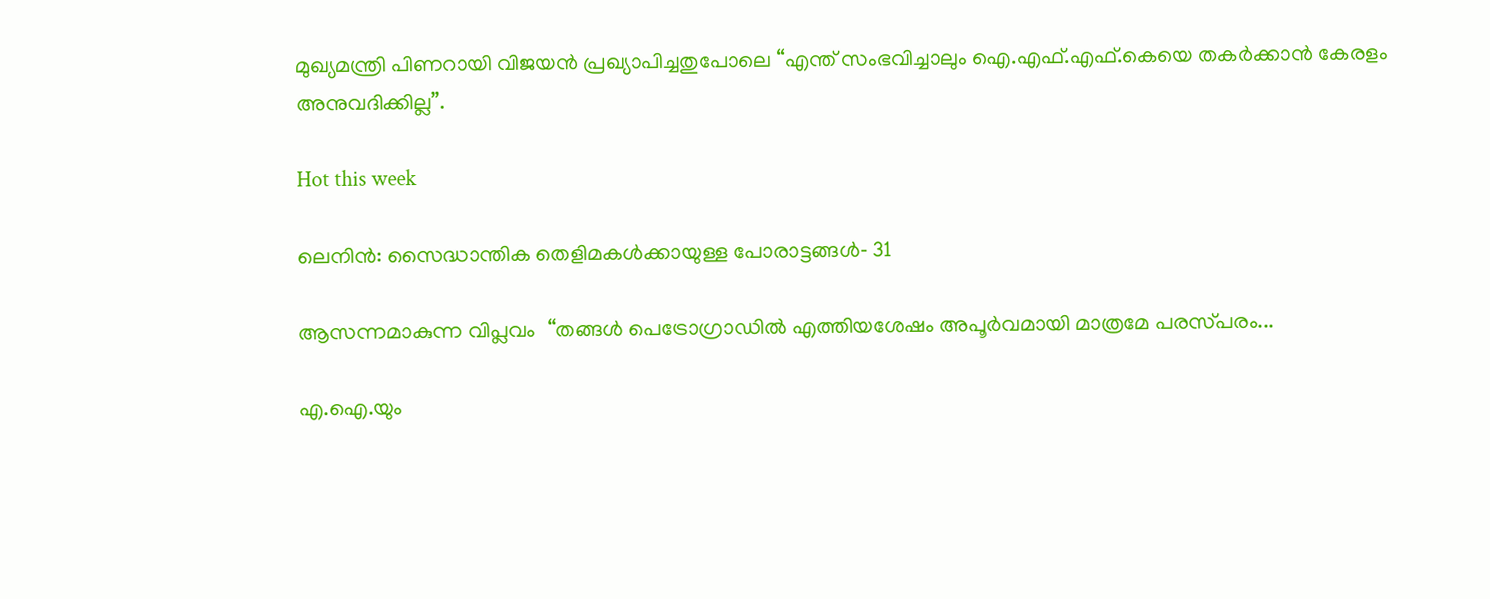മുഖ്യമന്ത്രി പിണറായി വിജയൻ പ്രഖ്യാപിച്ചതുപോലെ “എന്ത് സംഭവിച്ചാലും ഐ.എഫ്.എഫ്.കെയെ തകർക്കാൻ കേരളം അനുവദിക്കില്ല”.

Hot this week

ലെനിൻ: സൈദ്ധാന്തിക തെളിമകൾക്കായുള്ള പോരാട്ടങ്ങൾ‐ 31

ആസന്നമാകുന്ന വിപ്ലവം  ‘‘തങ്ങൾ പെട്രോഗ്രാഡിൽ എത്തിയശേഷം അപൂർവമായി മാത്രമേ പരസ്‌പരം...

എ.ഐ.യും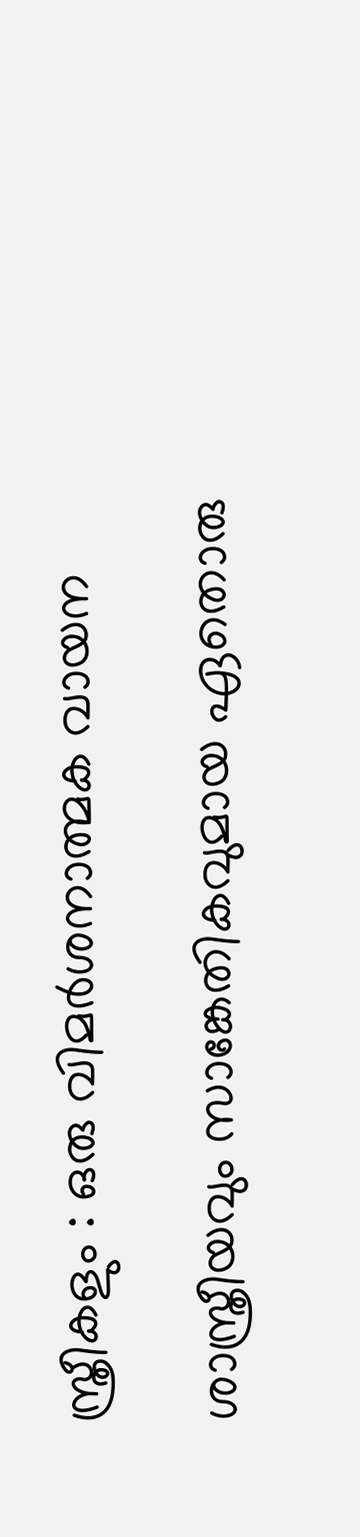സ്ത്രീകളും : ഒരു വിമർശനാത്മക വായന

ശാസ്ത്രീയവും സാങ്കേതികവുമായ ഏതൊരു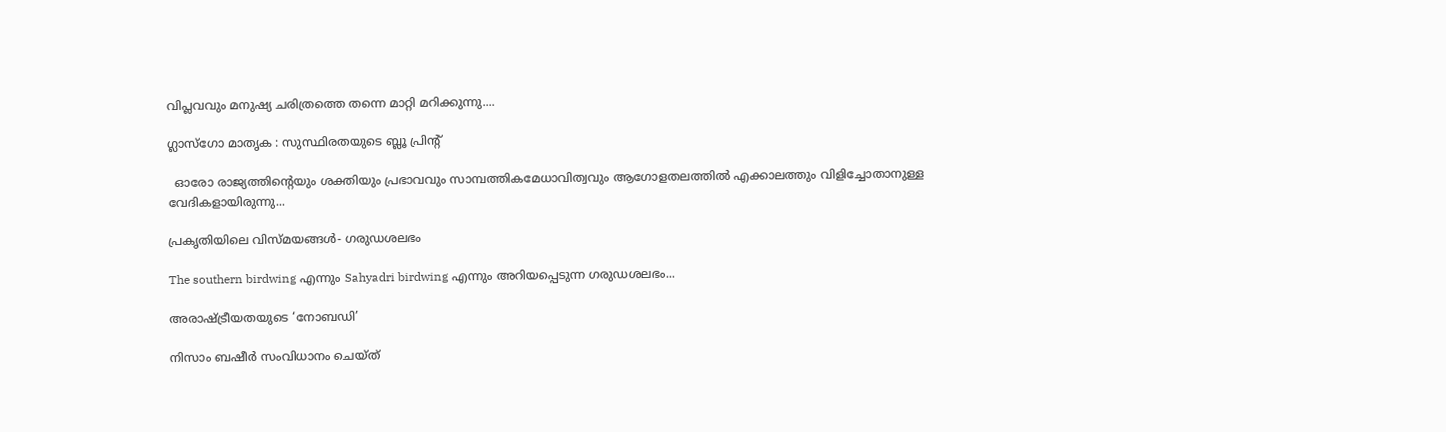വിപ്ലവവും മനുഷ്യ ചരിത്രത്തെ തന്നെ മാറ്റി മറിക്കുന്നു....

ഗ്ലാസ്ഗോ മാതൃക : സുസ്ഥിരതയുടെ ബ്ലൂ പ്രിന്റ്

  ഓരോ രാജ്യത്തിന്റെയും ശക്തിയും പ്രഭാവവും സാമ്പത്തികമേധാവിത്വവും ആഗോളതലത്തിൽ എക്കാലത്തും വിളിച്ചോതാനുള്ള വേദികളായിരുന്നു...

പ്രകൃതിയിലെ വിസ്മയങ്ങൾ- ഗരുഡശലഭം

The southern birdwing എന്നും Sahyadri birdwing എന്നും അറിയപ്പെടുന്ന ഗരുഡശലഭം...

അരാഷ്‌ട്രീയതയുടെ ‘നോബഡി’

നിസാം ബഷീർ സംവിധാനം ചെയ്ത്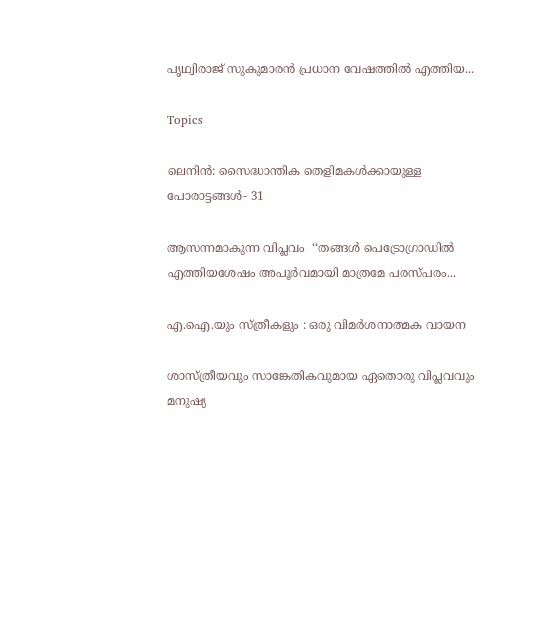പൃഥ്വിരാജ് സുകുമാരൻ പ്രധാന വേഷത്തിൽ എത്തിയ...

Topics

ലെനിൻ: സൈദ്ധാന്തിക തെളിമകൾക്കായുള്ള പോരാട്ടങ്ങൾ‐ 31

ആസന്നമാകുന്ന വിപ്ലവം  ‘‘തങ്ങൾ പെട്രോഗ്രാഡിൽ എത്തിയശേഷം അപൂർവമായി മാത്രമേ പരസ്‌പരം...

എ.ഐ.യും സ്ത്രീകളും : ഒരു വിമർശനാത്മക വായന

ശാസ്ത്രീയവും സാങ്കേതികവുമായ ഏതൊരു വിപ്ലവവും മനുഷ്യ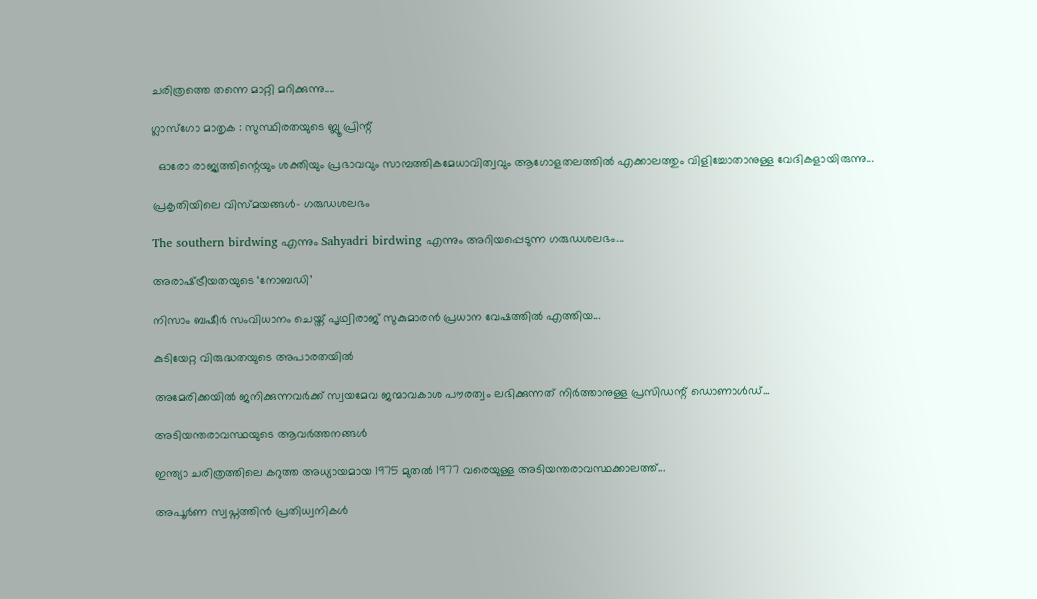ചരിത്രത്തെ തന്നെ മാറ്റി മറിക്കുന്നു....

ഗ്ലാസ്ഗോ മാതൃക : സുസ്ഥിരതയുടെ ബ്ലൂ പ്രിന്റ്

  ഓരോ രാജ്യത്തിന്റെയും ശക്തിയും പ്രഭാവവും സാമ്പത്തികമേധാവിത്വവും ആഗോളതലത്തിൽ എക്കാലത്തും വിളിച്ചോതാനുള്ള വേദികളായിരുന്നു...

പ്രകൃതിയിലെ വിസ്മയങ്ങൾ- ഗരുഡശലഭം

The southern birdwing എന്നും Sahyadri birdwing എന്നും അറിയപ്പെടുന്ന ഗരുഡശലഭം...

അരാഷ്‌ട്രീയതയുടെ ‘നോബഡി’

നിസാം ബഷീർ സംവിധാനം ചെയ്ത് പൃഥ്വിരാജ് സുകുമാരൻ പ്രധാന വേഷത്തിൽ എത്തിയ...

കുടിയേറ്റ വിരുദ്ധതയുടെ അപാരതയിൽ

അമേരിക്കയിൽ ജനിക്കുന്നവർക്ക് സ്വയമേവ ജന്മാവകാശ പൗരത്വം ലഭിക്കുന്നത് നിർത്താനുള്ള പ്രസിഡന്റ് ഡൊണാൾഡ്...

അടിയന്തരാവസ്ഥയുടെ ആവർത്തനങ്ങൾ

ഇന്ത്യാ ചരിത്രത്തിലെ കറുത്ത അധ്യായമായ 1975 മുതൽ 1977 വരെയുള്ള അടിയന്തരാവസ്ഥക്കാലത്ത്...

അപൂർണ സ്വപ്നത്തിൻ പ്രതിധ്വനികൾ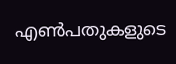എൺപതുകളുടെ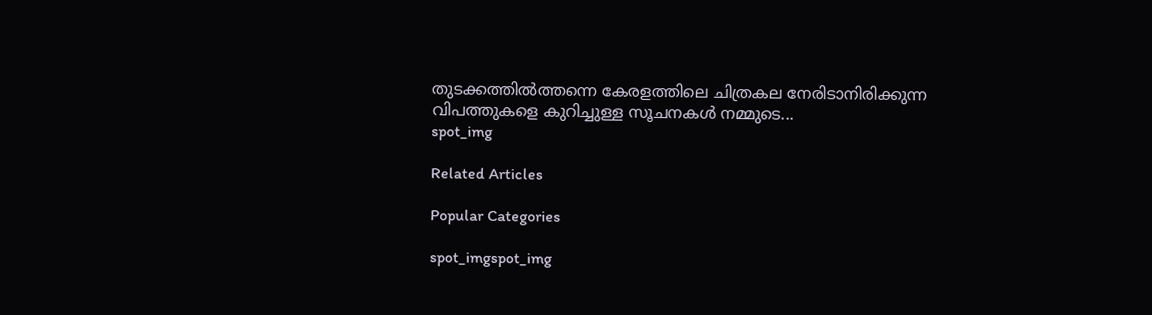തുടക്കത്തിൽത്തന്നെ കേരളത്തിലെ ചിത്രകല നേരിടാനിരിക്കുന്ന വിപത്തുകളെ കുറിച്ചുള്ള സൂചനകൾ നമ്മുടെ...
spot_img

Related Articles

Popular Categories

spot_imgspot_img